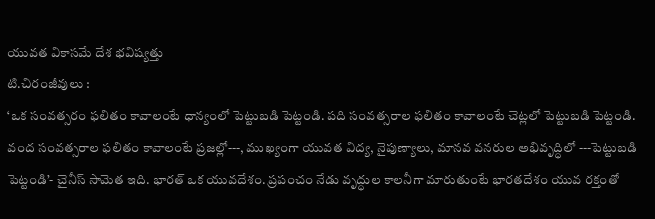యువత వికాసమే దేశ భవిష్యత్తు
టి.చిరంజీవులు :
‘ఒక సంవత్సరం ఫలితం కావాలంటే ధాన్యంలో పెట్టుబడి పెట్టండి. పది సంవత్సరాల ఫలితం కావాలంటే చెట్లలో పెట్టుబడి పెట్టండి. వంద సంవత్సరాల ఫలితం కావాలంటే ప్రజల్లో---, ముఖ్యంగా యువత విద్య, నైపుణ్యాలు, మానవ వనరుల అభివృద్ధిలో ---పెట్టుబడి పెట్టండి’- చైనీస్ సామెత ఇది. భారత్ ఒక యువదేశం. ప్రపంచం నేడు వృద్ధుల కాలనీగా మారుతుంటే భారతదేశం యువ రక్తంతో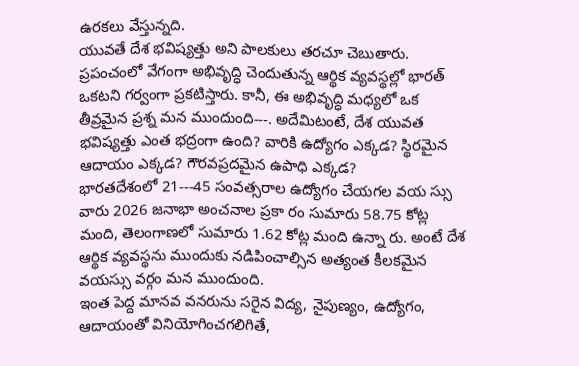ఉరకలు వేస్తున్నది.
యువతే దేశ భవిష్యత్తు అని పాలకులు తరచూ చెబుతారు. ప్రపంచంలో వేగంగా అభివృద్ధి చెందుతున్న ఆర్థిక వ్యవస్థల్లో భారత్ ఒకటని గర్వంగా ప్రకటిస్తారు. కానీ, ఈ అభివృద్ధి మధ్యలో ఒక తీవ్రమైన ప్రశ్న మన ముందుంది---. అదేమిటంటే, దేశ యువత భవిష్యత్తు ఎంత భద్రంగా ఉంది? వారికి ఉద్యోగం ఎక్కడ? స్థిరమైన ఆదాయం ఎక్కడ? గౌరవప్రదమైన ఉపాధి ఎక్కడ?
భారతదేశంలో 21---45 సంవత్సరాల ఉద్యోగం చేయగల వయ స్సు వారు 2026 జనాభా అంచనాల ప్రకా రం సుమారు 58.75 కోట్ల మంది, తెలంగాణలో సుమారు 1.62 కోట్ల మంది ఉన్నా రు. అంటే దేశ ఆర్థిక వ్యవస్థను ముందుకు నడిపించాల్సిన అత్యంత కీలకమైన వయస్సు వర్గం మన ముందుంది.
ఇంత పెద్ద మానవ వనరును సరైన విద్య, నైపుణ్యం, ఉద్యోగం, ఆదాయంతో వినియోగించగలిగితే,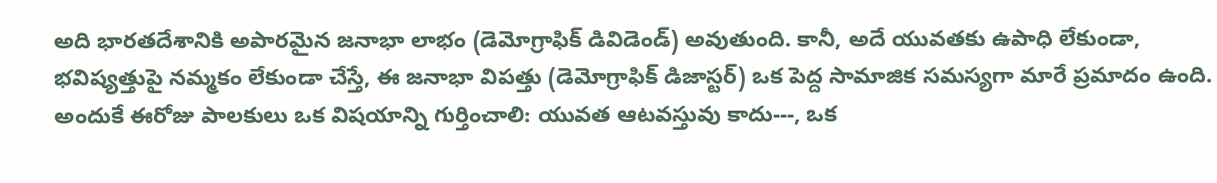అది భారతదేశానికి అపారమైన జనాభా లాభం (డెమోగ్రాఫిక్ డివిడెండ్) అవుతుంది. కానీ, అదే యువతకు ఉపాధి లేకుండా, భవిష్యత్తుపై నమ్మకం లేకుండా చేస్తే, ఈ జనాభా విపత్తు (డెమోగ్రాఫిక్ డిజాస్టర్) ఒక పెద్ద సామాజిక సమస్యగా మారే ప్రమాదం ఉంది. అందుకే ఈరోజు పాలకులు ఒక విషయాన్ని గుర్తించాలి: యువత ఆటవస్తువు కాదు---, ఒక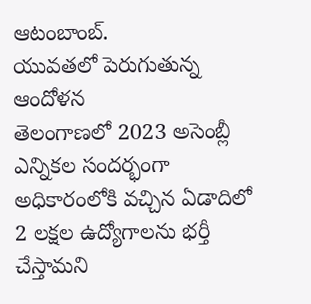ఆటంబాంబ్.
యువతలో పెరుగుతున్న ఆందోళన
తెలంగాణలో 2023 అసెంబ్లీ ఎన్నికల సందర్భంగా అధికారంలోకి వచ్చిన ఏడాదిలో 2 లక్షల ఉద్యోగాలను భర్తీ చేస్తామని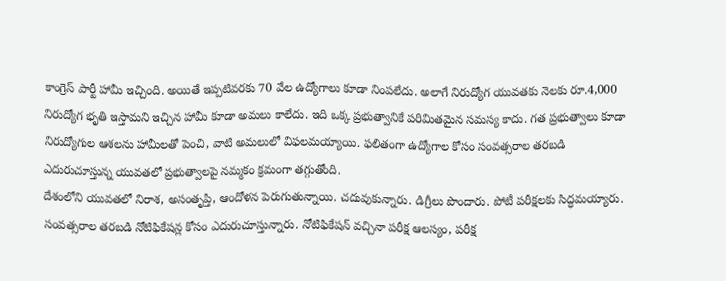కాంగ్రెస్ పార్టీ హామీ ఇచ్చింది. అయితే ఇప్పటివరకు 70 వేల ఉద్యోగాలు కూడా నింపలేదు. అలాగే నిరుద్యోగ యువతకు నెలకు రూ.4,000 నిరుద్యోగ భృతి ఇస్తామని ఇచ్చిన హామీ కూడా అమలు కాలేదు. ఇది ఒక్క ప్రభుత్వానికే పరిమితమైన సమస్య కాదు. గత ప్రభుత్వాలు కూడా నిరుద్యోగుల ఆశలను హామీలతో పెంచి, వాటి అమలులో విఫలమయ్యాయి. ఫలితంగా ఉద్యోగాల కోసం సంవత్సరాల తరబడి ఎదురుచూస్తున్న యువతలో ప్రభుత్వాలపై నమ్మకం క్రమంగా తగ్గుతోంది.
దేశంలోని యువతలో నిరాశ, అసంతృప్తి, ఆందోళన పెరుగుతున్నాయి. చదువుకున్నారు. డిగ్రీలు పొందారు. పోటీ పరీక్షలకు సిద్ధమయ్యారు. సంవత్సరాల తరబడి నోటిఫికేషన్ల కోసం ఎదురుచూస్తున్నారు. నోటిఫికేషన్ వచ్చినా పరీక్ష ఆలస్యం, పరీక్ష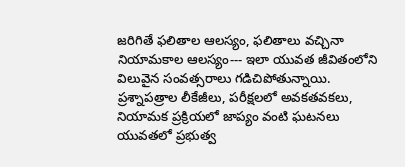జరిగితే ఫలితాల ఆలస్యం, ఫలితాలు వచ్చినా నియామకాల ఆలస్యం--- ఇలా యువత జీవితంలోని విలువైన సంవత్సరాలు గడిచిపోతున్నాయి. ప్రశ్నాపత్రాల లీకేజీలు, పరీక్షలలో అవకతవకలు, నియామక ప్రక్రియలో జాప్యం వంటి ఘటనలు యువతలో ప్రభుత్వ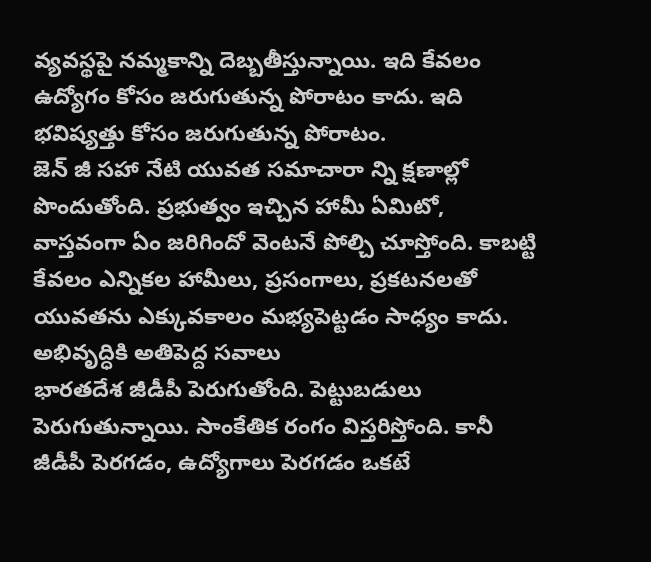వ్యవస్థపై నమ్మకాన్ని దెబ్బతీస్తున్నాయి. ఇది కేవలం ఉద్యోగం కోసం జరుగుతున్న పోరాటం కాదు. ఇది భవిష్యత్తు కోసం జరుగుతున్న పోరాటం.
జెన్ జీ సహా నేటి యువత సమాచారా న్ని క్షణాల్లో పొందుతోంది. ప్రభుత్వం ఇచ్చిన హామీ ఏమిటో, వాస్తవంగా ఏం జరిగిందో వెంటనే పోల్చి చూస్తోంది. కాబట్టి కేవలం ఎన్నికల హామీలు, ప్రసంగాలు, ప్రకటనలతో యువతను ఎక్కువకాలం మభ్యపెట్టడం సాధ్యం కాదు.
అభివృద్ధికి అతిపెద్ద సవాలు
భారతదేశ జీడీపీ పెరుగుతోంది. పెట్టుబడులు పెరుగుతున్నాయి. సాంకేతిక రంగం విస్తరిస్తోంది. కానీ జీడీపీ పెరగడం, ఉద్యోగాలు పెరగడం ఒకటే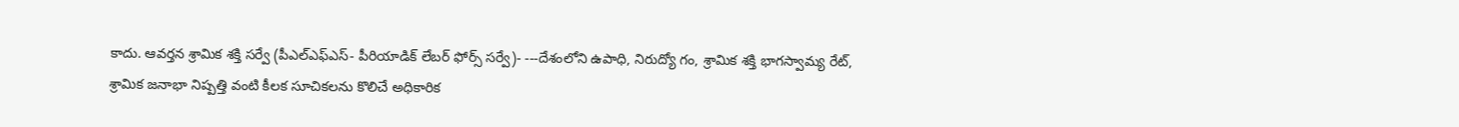కాదు. ఆవర్తన శ్రామిక శక్తి సర్వే (పీఎల్ఎఫ్ఎస్- పీరియాడిక్ లేబర్ ఫోర్స్ సర్వే)- ---దేశంలోని ఉపాధి, నిరుద్యో గం, శ్రామిక శక్తి భాగస్వామ్య రేట్, శ్రామిక జనాభా నిష్పత్తి వంటి కీలక సూచికలను కొలిచే అధికారిక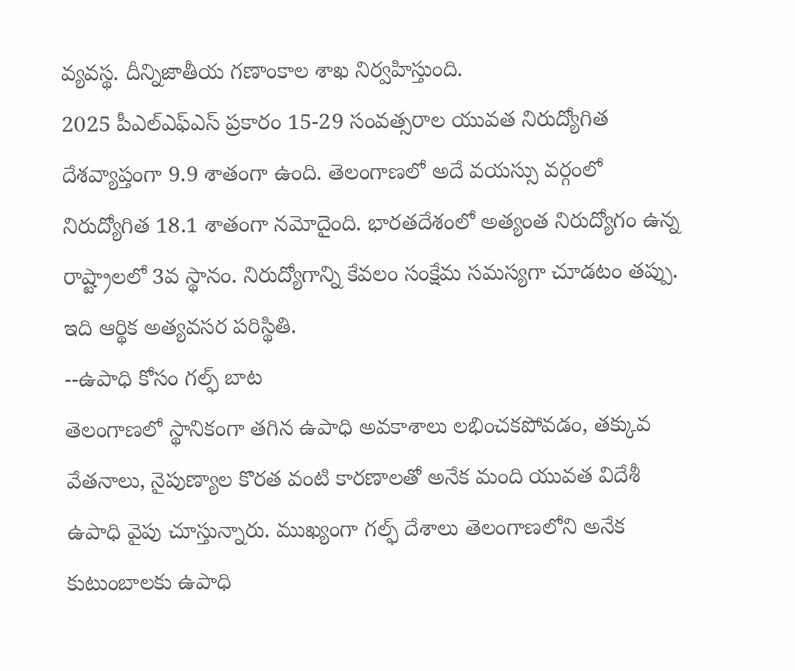వ్యవస్థ. దీన్నిజాతీయ గణాంకాల శాఖ నిర్వహిస్తుంది.
2025 పీఎల్ఎఫ్ఎస్ ప్రకారం 15-29 సంవత్సరాల యువత నిరుద్యోగిత దేశవ్యాప్తంగా 9.9 శాతంగా ఉంది. తెలంగాణలో అదే వయస్సు వర్గంలో నిరుద్యోగిత 18.1 శాతంగా నమోదైంది. భారతదేశంలో అత్యంత నిరుద్యోగం ఉన్న రాష్ట్రాలలో 3వ స్థానం. నిరుద్యోగాన్ని కేవలం సంక్షేమ సమస్యగా చూడటం తప్పు. ఇది ఆర్థిక అత్యవసర పరిస్థితి.
--ఉపాధి కోసం గల్ఫ్ బాట
తెలంగాణలో స్థానికంగా తగిన ఉపాధి అవకాశాలు లభించకపోవడం, తక్కువ వేతనాలు, నైపుణ్యాల కొరత వంటి కారణాలతో అనేక మంది యువత విదేశీ ఉపాధి వైపు చూస్తున్నారు. ముఖ్యంగా గల్ఫ్ దేశాలు తెలంగాణలోని అనేక కుటుంబాలకు ఉపాధి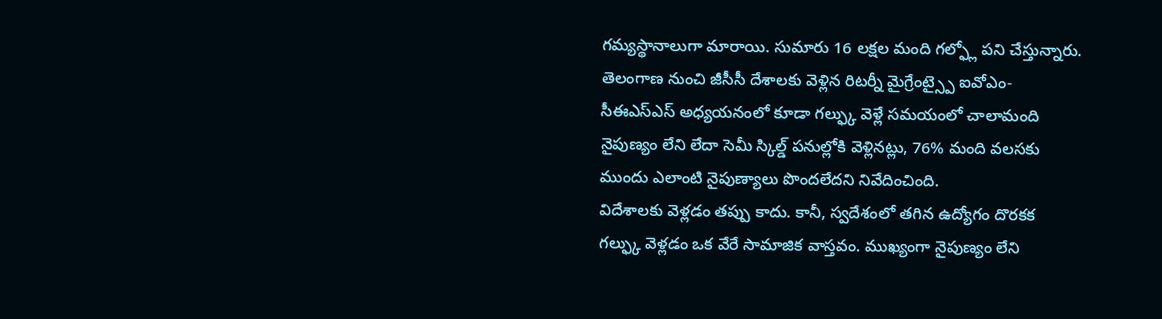గమ్యస్థానాలుగా మారాయి. సుమారు 16 లక్షల మంది గల్ఫ్లో పని చేస్తున్నారు. తెలంగాణ నుంచి జీసీసీ దేశాలకు వెళ్లిన రిటర్నీ మైగ్రేంట్స్పై ఐవోఎం-సీఈఎస్ఎస్ అధ్యయనంలో కూడా గల్ఫ్కు వెళ్లే సమయంలో చాలామంది నైపుణ్యం లేని లేదా సెమీ స్కిల్డ్ పనుల్లోకి వెళ్లినట్లు, 76% మంది వలసకు ముందు ఎలాంటి నైపుణ్యాలు పొందలేదని నివేదించింది.
విదేశాలకు వెళ్లడం తప్పు కాదు. కానీ, స్వదేశంలో తగిన ఉద్యోగం దొరకక గల్ఫ్కు వెళ్లడం ఒక వేరే సామాజిక వాస్తవం. ముఖ్యంగా నైపుణ్యం లేని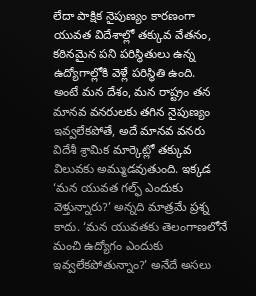లేదా పాక్షిక నైపుణ్యం కారణంగా యువత విదేశాల్లో తక్కువ వేతనం, కఠినమైన పని పరిస్థితులు ఉన్న ఉద్యోగాల్లోకి వెళ్లే పరిస్థితి ఉంది.
అంటే మన దేశం, మన రాష్ట్రం తన మానవ వనరులకు తగిన నైపుణ్యం ఇవ్వలేకపోతే, అదే మానవ వనరు విదేశీ శ్రామిక మార్కెట్లో తక్కువ విలువకు అమ్ముడవుతుంది. ఇక్కడ ‘మన యువత గల్ఫ్ ఎందుకు వెళ్తున్నారు?’ అన్నది మాత్రమే ప్రశ్న కాదు. ‘మన యువతకు తెలంగాణలోనే మంచి ఉద్యోగం ఎందుకు ఇవ్వలేకపోతున్నాం?’ అనేదే అసలు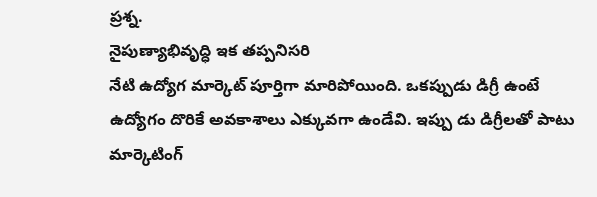ప్రశ్న.
నైపుణ్యాభివృద్ధి ఇక తప్పనిసరి
నేటి ఉద్యోగ మార్కెట్ పూర్తిగా మారిపోయింది. ఒకప్పుడు డిగ్రీ ఉంటే ఉద్యోగం దొరికే అవకాశాలు ఎక్కువగా ఉండేవి. ఇప్పు డు డిగ్రీలతో పాటు మార్కెటింగ్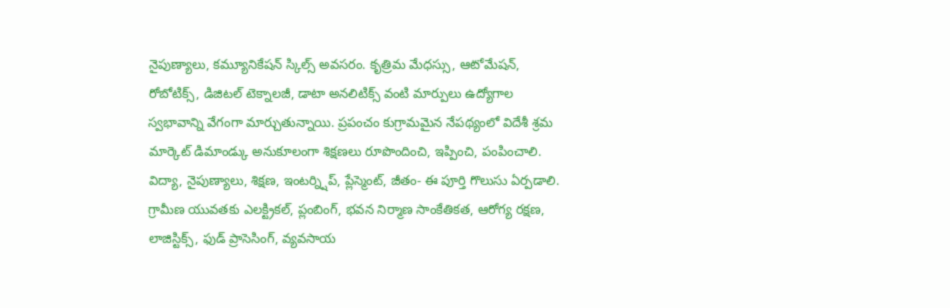నైపుణ్యాలు, కమ్యూనికేషన్ స్కిల్స్ అవసరం. కృత్రిమ మేధస్సు, ఆటోమేషన్, రోబోటిక్స్, డిజిటల్ టెక్నాలజీ, డాటా అనలిటిక్స్ వంటి మార్పులు ఉద్యోగాల స్వభావాన్ని వేగంగా మార్చుతున్నాయి. ప్రపంచం కుగ్రామమైన నేపథ్యంలో విదేశీ శ్రమ మార్కెట్ డిమాండ్కు అనుకూలంగా శిక్షణలు రూపొందించి, ఇప్పించి, పంపించాలి.
విద్యా, నైపుణ్యాలు, శిక్షణ, ఇంటర్న్షిప్, ప్లేస్మెంట్, జీతం- ఈ పూర్తి గొలుసు ఏర్పడాలి. గ్రామీణ యువతకు ఎలక్ట్రికల్, ప్లంబింగ్, భవన నిర్మాణ సాంకేతికత, ఆరోగ్య రక్షణ, లాజిస్టిక్స్, ఫుడ్ ప్రాసెసింగ్, వ్యవసాయ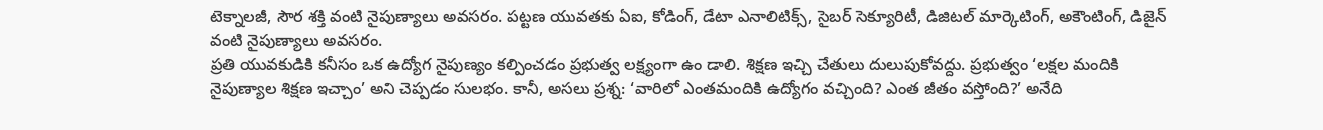టెక్నాలజీ, సౌర శక్తి వంటి నైపుణ్యాలు అవసరం. పట్టణ యువతకు ఏఐ, కోడింగ్, డేటా ఎనాలిటిక్స్, సైబర్ సెక్యూరిటీ, డిజిటల్ మార్కెటింగ్, అకౌంటింగ్, డిజైన్ వంటి నైపుణ్యాలు అవసరం.
ప్రతి యువకుడికి కనీసం ఒక ఉద్యోగ నైపుణ్యం కల్పించడం ప్రభుత్వ లక్ష్యంగా ఉం డాలి. శిక్షణ ఇచ్చి చేతులు దులుపుకోవద్దు. ప్రభుత్వం ‘లక్షల మందికి నైపుణ్యాల శిక్షణ ఇచ్చాం’ అని చెప్పడం సులభం. కానీ, అసలు ప్రశ్న: ‘వారిలో ఎంతమందికి ఉద్యోగం వచ్చింది? ఎంత జీతం వస్తోంది?’ అనేది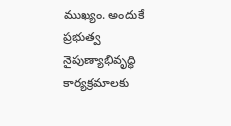ముఖ్యం. అందుకే ప్రభుత్వ నైపుణ్యాభివృద్ధి కార్యక్రమాలకు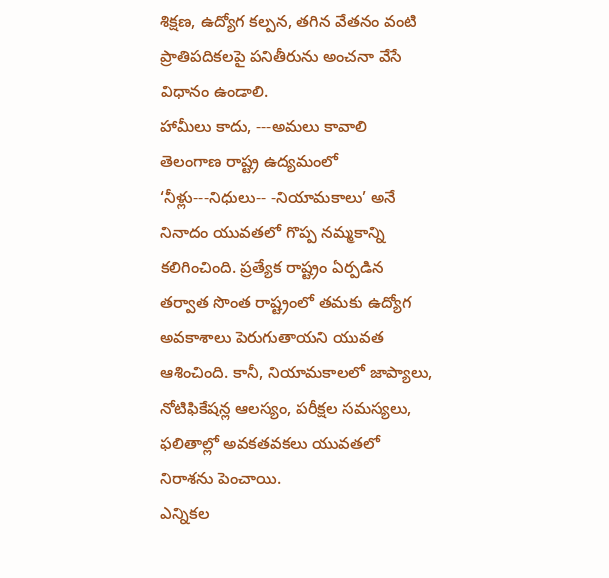శిక్షణ, ఉద్యోగ కల్పన, తగిన వేతనం వంటి ప్రాతిపదికలపై పనితీరును అంచనా వేసే విధానం ఉండాలి.
హామీలు కాదు, ---అమలు కావాలి
తెలంగాణ రాష్ట్ర ఉద్యమంలో ‘నీళ్లు---నిధులు-- -నియామకాలు’ అనే నినాదం యువతలో గొప్ప నమ్మకాన్ని కలిగించింది. ప్రత్యేక రాష్ట్రం ఏర్పడిన తర్వాత సొంత రాష్ట్రంలో తమకు ఉద్యోగ అవకాశాలు పెరుగుతాయని యువత ఆశించింది. కానీ, నియామకాలలో జాప్యాలు, నోటిఫికేషన్ల ఆలస్యం, పరీక్షల సమస్యలు, ఫలితాల్లో అవకతవకలు యువతలో నిరాశను పెంచాయి.
ఎన్నికల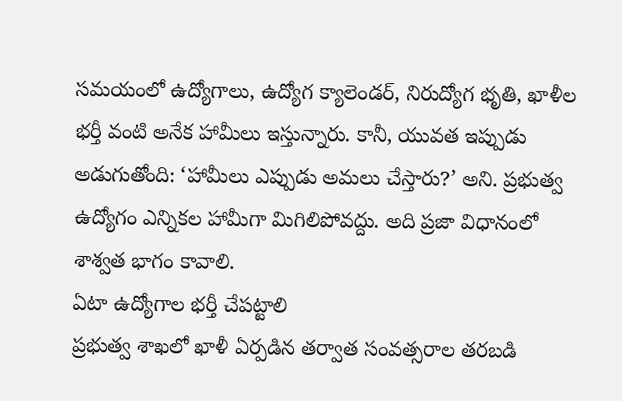సమయంలో ఉద్యోగాలు, ఉద్యోగ క్యాలెండర్, నిరుద్యోగ భృతి, ఖాళీల భర్తీ వంటి అనేక హామీలు ఇస్తున్నారు. కానీ, యువత ఇప్పుడు అడుగుతోంది: ‘హామీలు ఎప్పుడు అమలు చేస్తారు?’ అని. ప్రభుత్వ ఉద్యోగం ఎన్నికల హామీగా మిగిలిపోవద్దు. అది ప్రజా విధానంలో శాశ్వత భాగం కావాలి.
ఏటా ఉద్యోగాల భర్తీ చేపట్టాలి
ప్రభుత్వ శాఖలో ఖాళీ ఏర్పడిన తర్వాత సంవత్సరాల తరబడి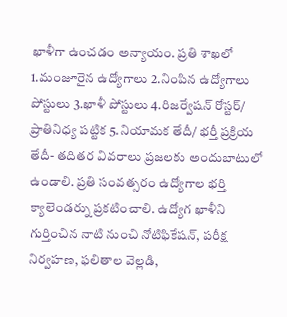ఖాళీగా ఉంచడం అన్యాయం. ప్రతి శాఖలో 1.మంజూరైన ఉద్యోగాలు 2.నింపిన ఉద్యోగాలు పోస్టులు 3.ఖాళీ పోస్టులు 4.రిజర్వేషన్ రోస్టర్/ ప్రాతినిధ్య పట్టిక 5.నియామక తేదీ/ భర్తీ ప్రక్రియ తేదీ- తదితర వివరాలు ప్రజలకు అందుబాటులో ఉండాలి. ప్రతి సంవత్సరం ఉద్యోగాల భర్తి క్యాలెండర్ను ప్రకటించాలి. ఉద్యోగ ఖాళీని గుర్తించిన నాటి నుంచి నోటిఫికేషన్, పరీక్ష నిర్వహణ, ఫలితాల వెల్లడి,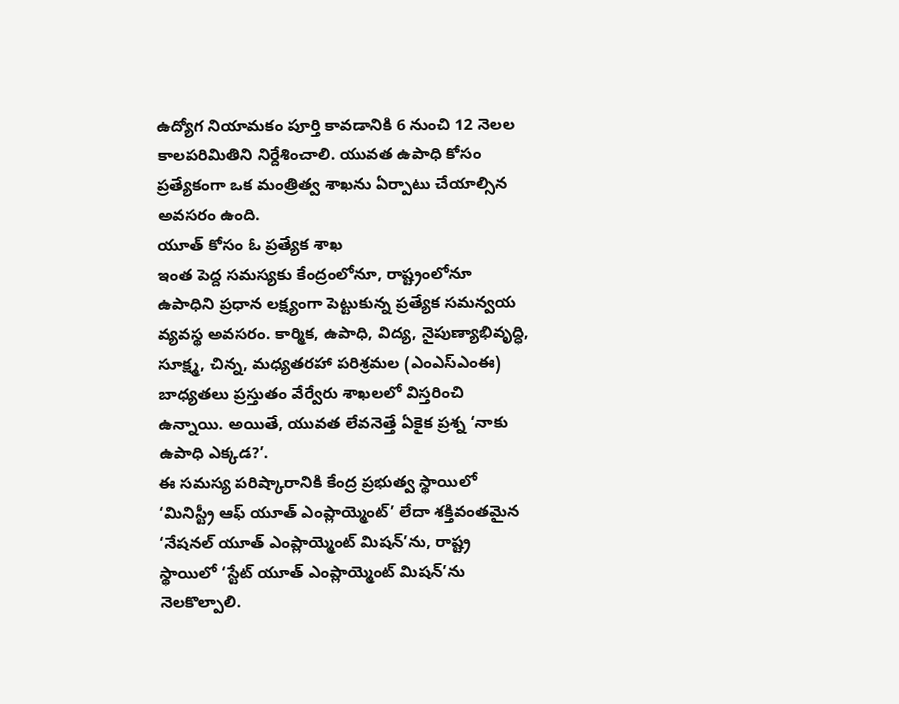ఉద్యోగ నియామకం పూర్తి కావడానికి 6 నుంచి 12 నెలల కాలపరిమితిని నిర్దేశించాలి. యువత ఉపాధి కోసం ప్రత్యేకంగా ఒక మంత్రిత్వ శాఖను ఏర్పాటు చేయాల్సిన అవసరం ఉంది.
యూత్ కోసం ఓ ప్రత్యేక శాఖ
ఇంత పెద్ద సమస్యకు కేంద్రంలోనూ, రాష్ట్రంలోనూ ఉపాధిని ప్రధాన లక్ష్యంగా పెట్టుకున్న ప్రత్యేక సమన్వయ వ్యవస్థ అవసరం. కార్మిక, ఉపాధి, విద్య, నైపుణ్యాభివృద్ధి, సూక్ష్మ, చిన్న, మధ్యతరహా పరిశ్రమల (ఎంఎస్ఎంఈ) బాధ్యతలు ప్రస్తుతం వేర్వేరు శాఖలలో విస్తరించి ఉన్నాయి. అయితే, యువత లేవనెత్తే ఏకైక ప్రశ్న ‘నాకు ఉపాధి ఎక్కడ?’.
ఈ సమస్య పరిష్కారానికి కేంద్ర ప్రభుత్వ స్థాయిలో ‘మినిస్ట్రీ ఆఫ్ యూత్ ఎంప్లాయ్మెంట్’ లేదా శక్తివంతమైన ‘నేషనల్ యూత్ ఎంప్లాయ్మెంట్ మిషన్’ను, రాష్ట్ర స్థాయిలో ‘స్టేట్ యూత్ ఎంప్లాయ్మెంట్ మిషన్’ను నెలకొల్పాలి.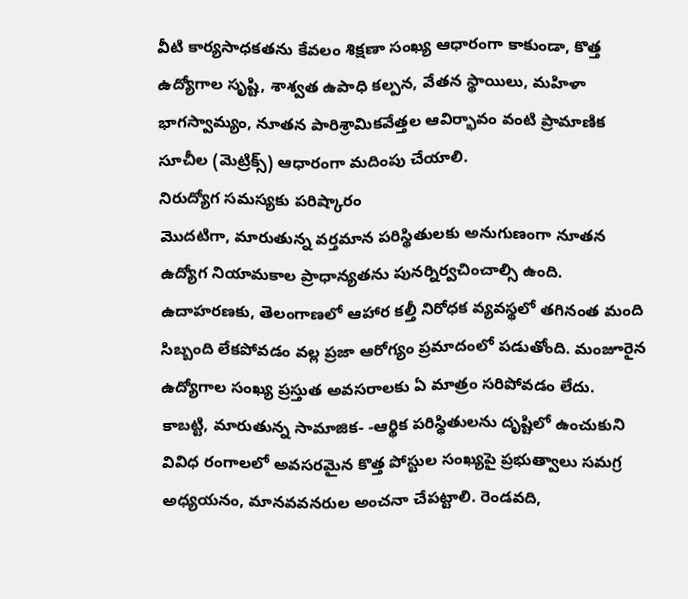వీటి కార్యసాధకతను కేవలం శిక్షణా సంఖ్య ఆధారంగా కాకుండా, కొత్త ఉద్యోగాల సృష్టి, శాశ్వత ఉపాధి కల్పన, వేతన స్థాయిలు, మహిళా భాగస్వామ్యం, నూతన పారిశ్రామికవేత్తల ఆవిర్భావం వంటి ప్రామాణిక సూచీల (మెట్రిక్స్) ఆధారంగా మదింపు చేయాలి.
నిరుద్యోగ సమస్యకు పరిష్కారం
మొదటిగా, మారుతున్న వర్తమాన పరిస్థితులకు అనుగుణంగా నూతన ఉద్యోగ నియామకాల ప్రాధాన్యతను పునర్నిర్వచించాల్సి ఉంది. ఉదాహరణకు, తెలంగాణలో ఆహార కల్తీ నిరోధక వ్యవస్థలో తగినంత మంది సిబ్బంది లేకపోవడం వల్ల ప్రజా ఆరోగ్యం ప్రమాదంలో పడుతోంది. మంజూరైన ఉద్యోగాల సంఖ్య ప్రస్తుత అవసరాలకు ఏ మాత్రం సరిపోవడం లేదు.
కాబట్టి, మారుతున్న సామాజిక- -ఆర్థిక పరిస్థితులను దృష్టిలో ఉంచుకుని వివిధ రంగాలలో అవసరమైన కొత్త పోస్టుల సంఖ్యపై ప్రభుత్వాలు సమగ్ర అధ్యయనం, మానవవనరుల అంచనా చేపట్టాలి. రెండవది,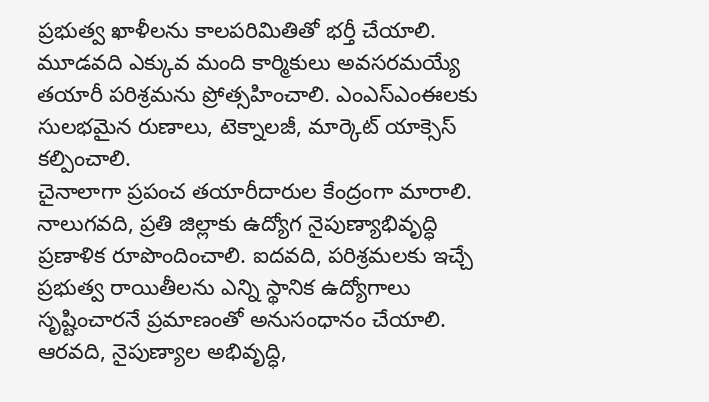ప్రభుత్వ ఖాళీలను కాలపరిమితితో భర్తీ చేయాలి. మూడవది ఎక్కువ మంది కార్మికులు అవసరమయ్యే తయారీ పరిశ్రమను ప్రోత్సహించాలి. ఎంఎస్ఎంఈలకు సులభమైన రుణాలు, టెక్నాలజీ, మార్కెట్ యాక్సెస్ కల్పించాలి.
చైనాలాగా ప్రపంచ తయారీదారుల కేంద్రంగా మారాలి. నాలుగవది, ప్రతి జిల్లాకు ఉద్యోగ నైపుణ్యాభివృద్ధి ప్రణాళిక రూపొందించాలి. ఐదవది, పరిశ్రమలకు ఇచ్చే ప్రభుత్వ రాయితీలను ఎన్ని స్థానిక ఉద్యోగాలు సృష్టించారనే ప్రమాణంతో అనుసంధానం చేయాలి. ఆరవది, నైపుణ్యాల అభివృద్ధి,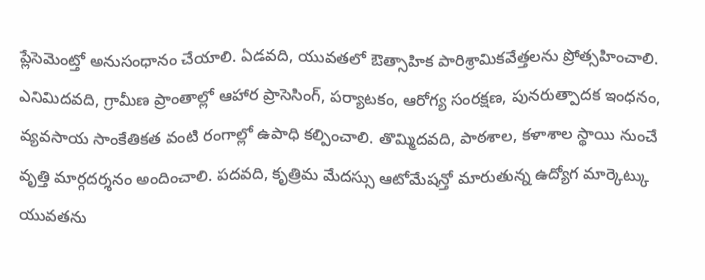ప్లేసెమెంట్తో అనుసంధానం చేయాలి. ఏడవది, యువతలో ఔత్సాహిక పారిశ్రామికవేత్తలను ప్రోత్సహించాలి.
ఎనిమిదవది, గ్రామీణ ప్రాంతాల్లో ఆహార ప్రాసెసింగ్, పర్యాటకం, ఆరోగ్య సంరక్షణ, పునరుత్పాదక ఇంధనం, వ్యవసాయ సాంకేతికత వంటి రంగాల్లో ఉపాధి కల్పించాలి. తొమ్మిదవది, పాఠశాల, కళాశాల స్థాయి నుంచే వృత్తి మార్గదర్శనం అందించాలి. పదవది, కృత్రిమ మేదస్సు ఆటోమేషన్తో మారుతున్న ఉద్యోగ మార్కెట్కు యువతను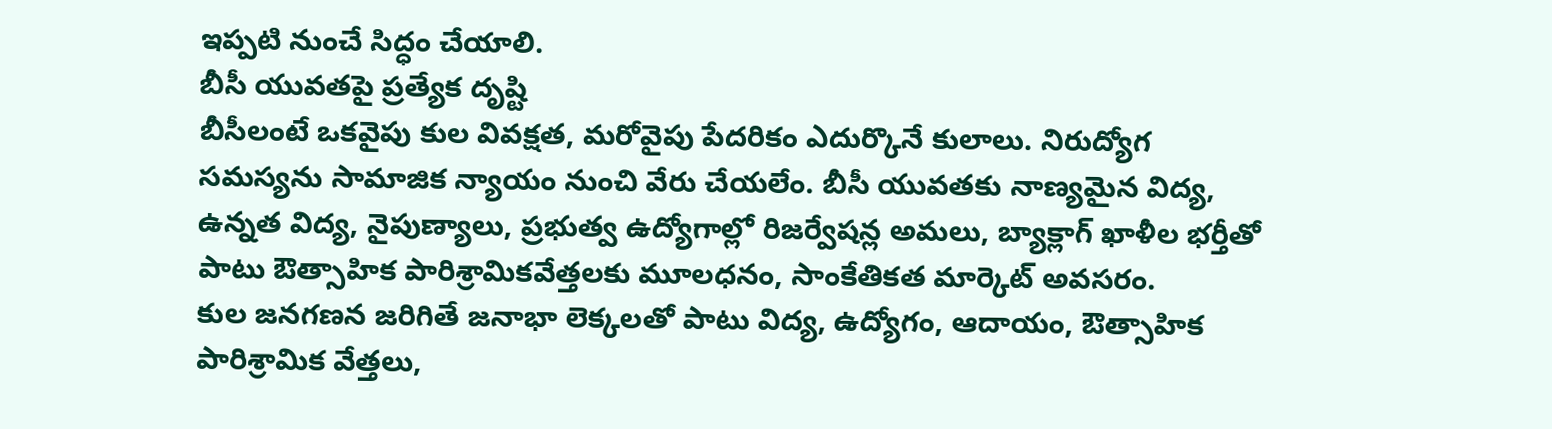ఇప్పటి నుంచే సిద్ధం చేయాలి.
బీసీ యువతపై ప్రత్యేక దృష్టి
బీసీలంటే ఒకవైపు కుల వివక్షత, మరోవైపు పేదరికం ఎదుర్కొనే కులాలు. నిరుద్యోగ సమస్యను సామాజిక న్యాయం నుంచి వేరు చేయలేం. బీసీ యువతకు నాణ్యమైన విద్య, ఉన్నత విద్య, నైపుణ్యాలు, ప్రభుత్వ ఉద్యోగాల్లో రిజర్వేషన్ల అమలు, బ్యాక్లాగ్ ఖాళీల భర్తీతో పాటు ఔత్సాహిక పారిశ్రామికవేత్తలకు మూలధనం, సాంకేతికత మార్కెట్ అవసరం.
కుల జనగణన జరిగితే జనాభా లెక్కలతో పాటు విద్య, ఉద్యోగం, ఆదాయం, ఔత్సాహిక పారిశ్రామిక వేత్తలు,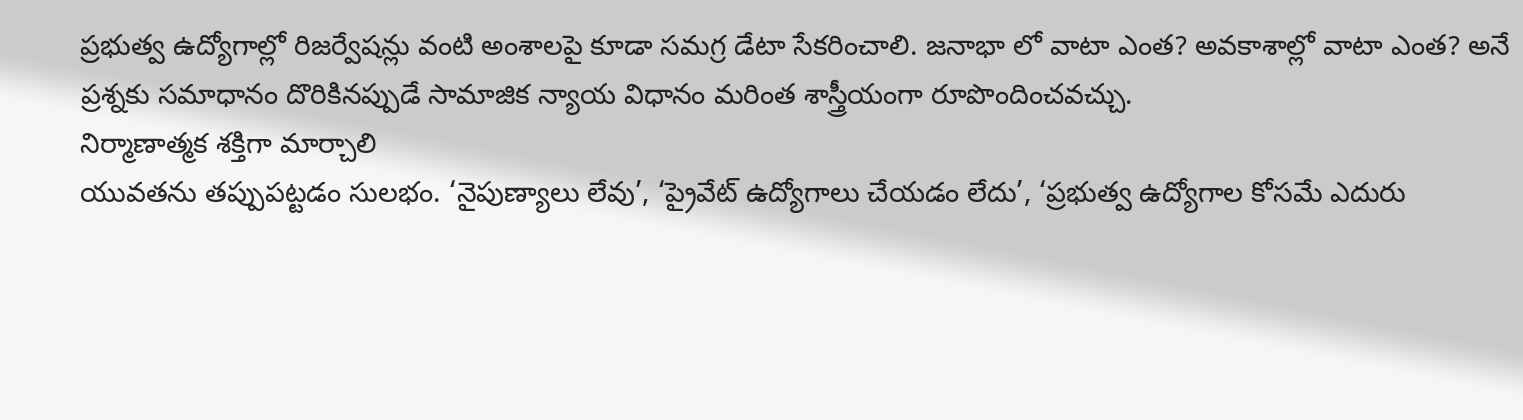ప్రభుత్వ ఉద్యోగాల్లో రిజర్వేషన్లు వంటి అంశాలపై కూడా సమగ్ర డేటా సేకరించాలి. జనాభా లో వాటా ఎంత? అవకాశాల్లో వాటా ఎంత? అనే ప్రశ్నకు సమాధానం దొరికినప్పుడే సామాజిక న్యాయ విధానం మరింత శాస్త్రీయంగా రూపొందించవచ్చు.
నిర్మాణాత్మక శక్తిగా మార్చాలి
యువతను తప్పుపట్టడం సులభం. ‘నైపుణ్యాలు లేవు’, ‘ప్రైవేట్ ఉద్యోగాలు చేయడం లేదు’, ‘ప్రభుత్వ ఉద్యోగాల కోసమే ఎదురు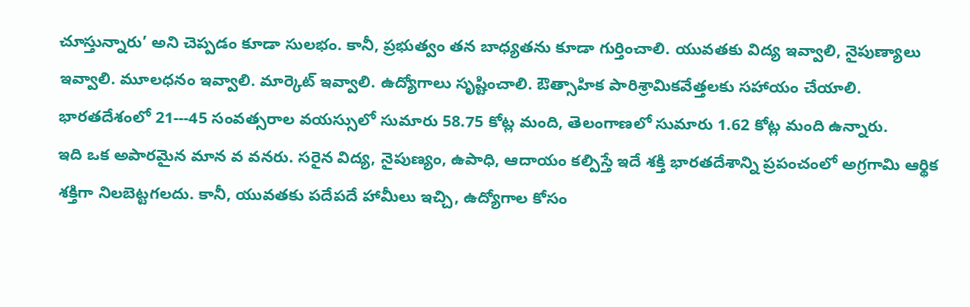చూస్తున్నారు’ అని చెప్పడం కూడా సులభం. కానీ, ప్రభుత్వం తన బాధ్యతను కూడా గుర్తించాలి. యువతకు విద్య ఇవ్వాలి, నైపుణ్యాలు ఇవ్వాలి. మూలధనం ఇవ్వాలి. మార్కెట్ ఇవ్వాలి. ఉద్యోగాలు సృష్టించాలి. ఔత్సాహిక పారిశ్రామికవేత్తలకు సహాయం చేయాలి. భారతదేశంలో 21---45 సంవత్సరాల వయస్సులో సుమారు 58.75 కోట్ల మంది, తెలంగాణలో సుమారు 1.62 కోట్ల మంది ఉన్నారు.
ఇది ఒక అపారమైన మాన వ వనరు. సరైన విద్య, నైపుణ్యం, ఉపాధి, ఆదాయం కల్పిస్తే ఇదే శక్తి భారతదేశాన్ని ప్రపంచంలో అగ్రగామి ఆర్థిక శక్తిగా నిలబెట్టగలదు. కానీ, యువతకు పదేపదే హామీలు ఇచ్చి, ఉద్యోగాల కోసం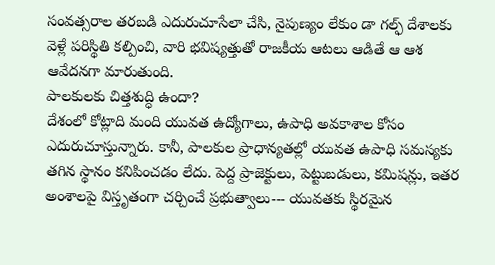సంవత్సరాల తరబడి ఎదురుచూసేలా చేసి, నైపుణ్యం లేకుం డా గల్ఫ్ దేశాలకు వెళ్లే పరిస్థితి కల్పించి, వారి భవిష్యత్తుతో రాజకీయ ఆటలు ఆడితే ఆ ఆశ ఆవేదనగా మారుతుంది.
పాలకులకు చిత్తశుద్ధి ఉందా?
దేశంలో కోట్లాది మంది యువత ఉద్యోగాలు, ఉపాధి అవకాశాల కోసం ఎదురుచూస్తున్నారు. కానీ, పాలకుల ప్రాధాన్యతల్లో యువత ఉపాధి సమస్యకు తగిన స్థానం కనిపించడం లేదు. పెద్ద ప్రాజెక్టులు, పెట్టుబడులు, కమిషన్లు, ఇతర అంశాలపై విస్తృతంగా చర్చించే ప్రభుత్వాలు--- యువతకు స్థిరమైన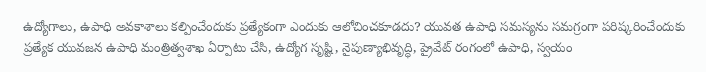ఉద్యోగాలు, ఉపాధి అవకాశాలు కల్పించేందుకు ప్రత్యేకంగా ఎందుకు ఆలోచించకూడదు? యువత ఉపాధి సమస్యను సమగ్రంగా పరిష్కరించేందుకు ప్రత్యేక యువజన ఉపాధి మంత్రిత్వశాఖ ఏర్పాటు చేసి, ఉద్యోగ సృష్టి, నైపుణ్యాభివృద్ధి, ప్రైవేట్ రంగంలో ఉపాధి, స్వయం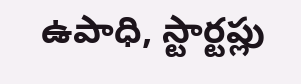ఉపాధి, స్టార్టప్లు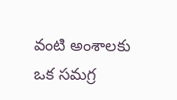వంటి అంశాలకు ఒక సమగ్ర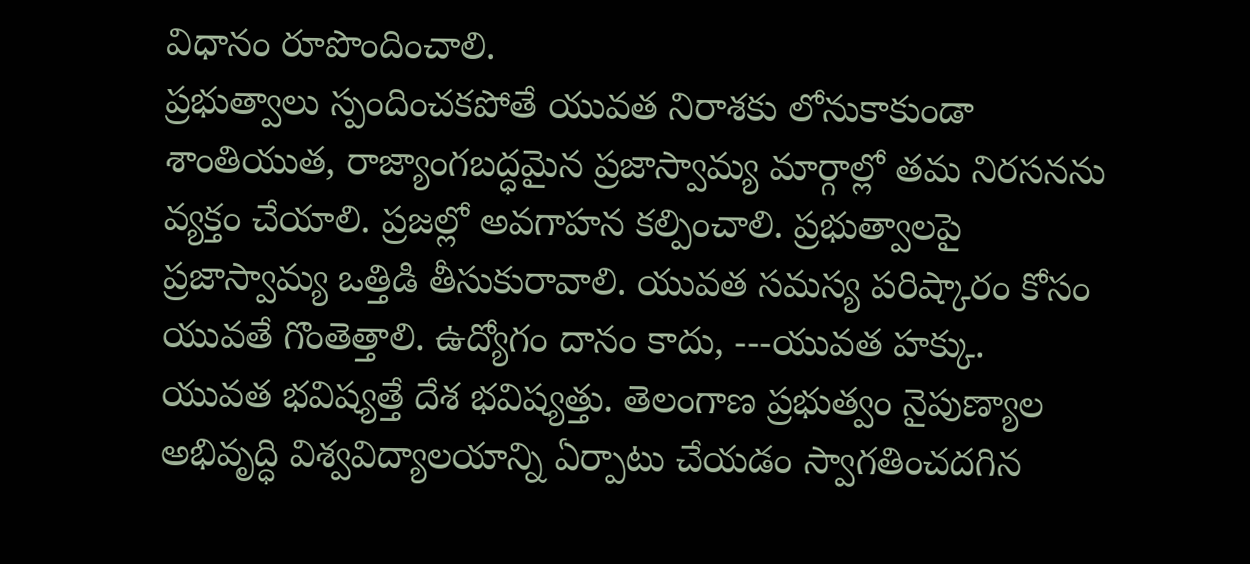విధానం రూపొందించాలి.
ప్రభుత్వాలు స్పందించకపోతే యువత నిరాశకు లోనుకాకుండా శాంతియుత, రాజ్యాంగబద్ధమైన ప్రజాస్వామ్య మార్గాల్లో తమ నిరసనను వ్యక్తం చేయాలి. ప్రజల్లో అవగాహన కల్పించాలి. ప్రభుత్వాలపై ప్రజాస్వామ్య ఒత్తిడి తీసుకురావాలి. యువత సమస్య పరిష్కారం కోసం యువతే గొంతెత్తాలి. ఉద్యోగం దానం కాదు, ---యువత హక్కు. యువత భవిష్యత్తే దేశ భవిష్యత్తు. తెలంగాణ ప్రభుత్వం నైపుణ్యాల అభివృద్ధి విశ్వవిద్యాలయాన్ని ఏర్పాటు చేయడం స్వాగతించదగిన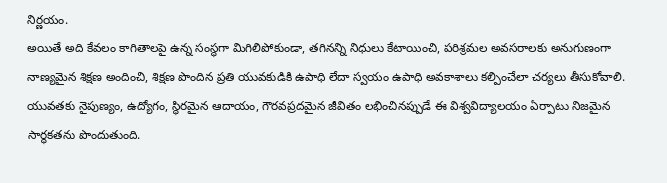నిర్ణయం.
అయితే అది కేవలం కాగితాలపై ఉన్న సంస్థగా మిగిలిపోకుండా, తగినన్ని నిధులు కేటాయించి, పరిశ్రమల అవసరాలకు అనుగుణంగా నాణ్యమైన శిక్షణ అందించి, శిక్షణ పొందిన ప్రతి యువకుడికి ఉపాధి లేదా స్వయం ఉపాధి అవకాశాలు కల్పించేలా చర్యలు తీసుకోవాలి. యువతకు నైపుణ్యం, ఉద్యోగం, స్థిరమైన ఆదాయం, గౌరవప్రదమైన జీవితం లభించినప్పుడే ఈ విశ్వవిద్యాలయం ఏర్పాటు నిజమైన సార్థకతను పొందుతుంది.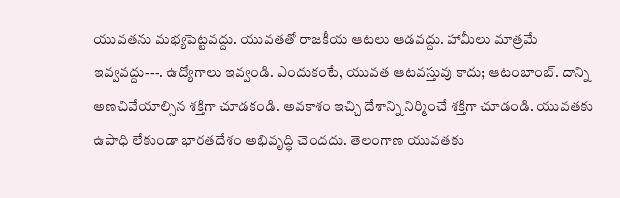యువతను మభ్యపెట్టవద్దు. యువతతో రాజకీయ ఆటలు ఆడవద్దు. హామీలు మాత్రమే ఇవ్వవద్దు---. ఉద్యోగాలు ఇవ్వండి. ఎందుకంటే, యువత ఆటవస్తువు కాదు; ఆటంబాంబ్. దాన్ని అణచివేయాల్సిన శక్తిగా చూడకండి. అవకాశం ఇచ్చి దేశాన్ని నిర్మించే శక్తిగా చూడండి. యువతకు ఉపాధి లేకుండా భారతదేశం అభివృద్ధి చెందదు. తెలంగాణ యువతకు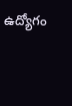ఉద్యోగం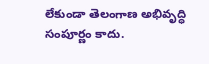లేకుండా తెలంగాణ అభివృద్ధి సంపూర్ణం కాదు.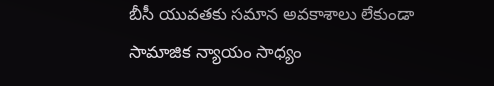బీసీ యువతకు సమాన అవకాశాలు లేకుండా సామాజిక న్యాయం సాధ్యం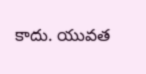కాదు. యువత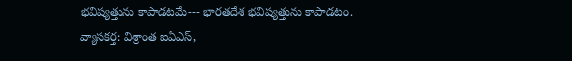భవిష్యత్తును కాపాడటమే--- భారతదేశ భవిష్యత్తును కాపాడటం.
వ్యాసకర్త: విశ్రాంత ఐఏఎస్,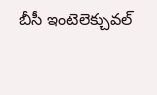బీసీ ఇంటెలెక్చువల్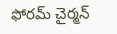ఫోరమ్ చైర్మన్